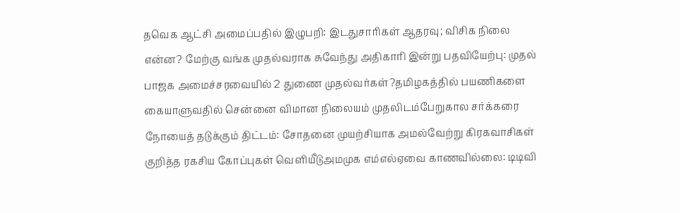தவெக ஆட்சி அமைப்பதில் இழுபறி: இடதுசாரிகள் ஆதரவு; விசிக நிலை என்ன? மேற்கு வங்க முதல்வராக சுவேந்து அதிகாரி இன்று பதவியேற்பு: முதல் பாஜக அமைச்சரவையில் 2 துணை முதல்வர்கள்?தமிழகத்தில் பயணிகளை கையாளுவதில் சென்னை விமான நிலையம் முதலிடம்பேறுகால சர்க்கரை நோயைத் தடுக்கும் திட்டம்: சோதனை முயற்சியாக அமல்வேற்று கிரகவாசிகள் குறித்த ரகசிய கோப்புகள் வெளியீடுஅமமுக எம்எல்ஏவை காணவில்லை: டிடிவி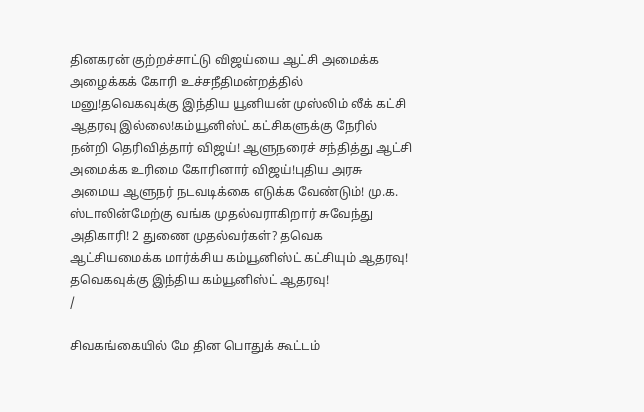தினகரன் குற்றச்சாட்டு விஜய்யை ஆட்சி அமைக்க அழைக்கக் கோரி உச்சநீதிமன்றத்தில் மனு!தவெகவுக்கு இந்திய யூனியன் முஸ்லிம் லீக் கட்சி ஆதரவு இல்லை!கம்யூனிஸ்ட் கட்சிகளுக்கு நேரில் நன்றி தெரிவித்தார் விஜய்! ஆளுநரைச் சந்தித்து ஆட்சி அமைக்க உரிமை கோரினார் விஜய்!புதிய அரசு அமைய ஆளுநர் நடவடிக்கை எடுக்க வேண்டும்! மு.க. ஸ்டாலின்மேற்கு வங்க முதல்வராகிறார் சுவேந்து அதிகாரி! 2 துணை முதல்வர்கள்? தவெக ஆட்சியமைக்க மார்க்சிய கம்யூனிஸ்ட் கட்சியும் ஆதரவு! தவெகவுக்கு இந்திய கம்யூனிஸ்ட் ஆதரவு!
/

சிவகங்கையில் மே தின பொதுக் கூட்டம்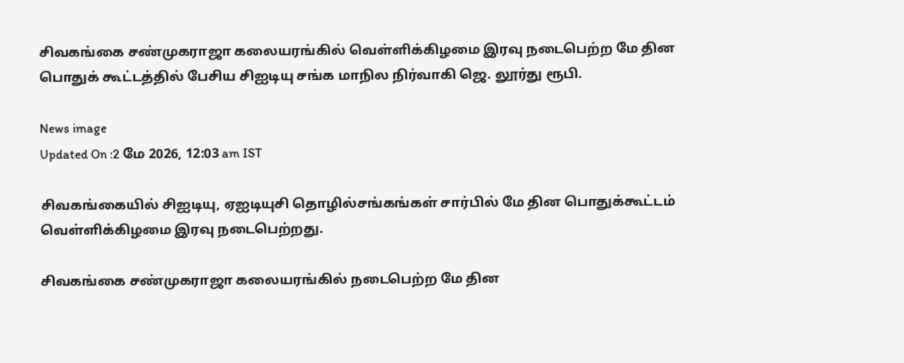சிவகங்கை சண்முகராஜா கலையரங்கில் வெள்ளிக்கிழமை இரவு நடைபெற்ற மே தின பொதுக் கூட்டத்தில் பேசிய சிஐடியு சங்க மாநில நிர்வாகி ஜெ. லூர்து ரூபி.

News image
Updated On :2 மே 2026, 12:03 am IST

சிவகங்கையில் சிஐடியு, ஏஐடியுசி தொழில்சங்கங்கள் சார்பில் மே தின பொதுக்கூட்டம் வெள்ளிக்கிழமை இரவு நடைபெற்றது.

சிவகங்கை சண்முகராஜா கலையரங்கில் நடைபெற்ற மே தின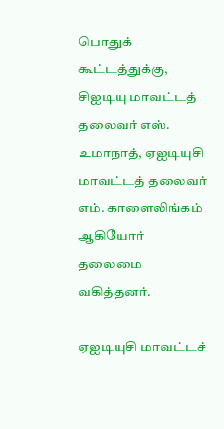பொதுக் கூட்டத்துக்கு, சிஐடியு மாவட்டத் தலைவர் எஸ். உமாநாத், ஏஐடியுசி மாவட்டத் தலைவர் எம். காளைலிங்கம் ஆகியோர் தலைமை வகித்தனர்.

ஏஐடியுசி மாவட்டச்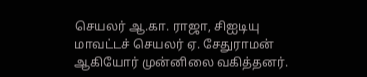செயலர் ஆ.கா. ராஜா, சிஐடியு மாவட்டச் செயலர் ஏ. சேதுராமன் ஆகியோர் முன்னிலை வகித்தனர்.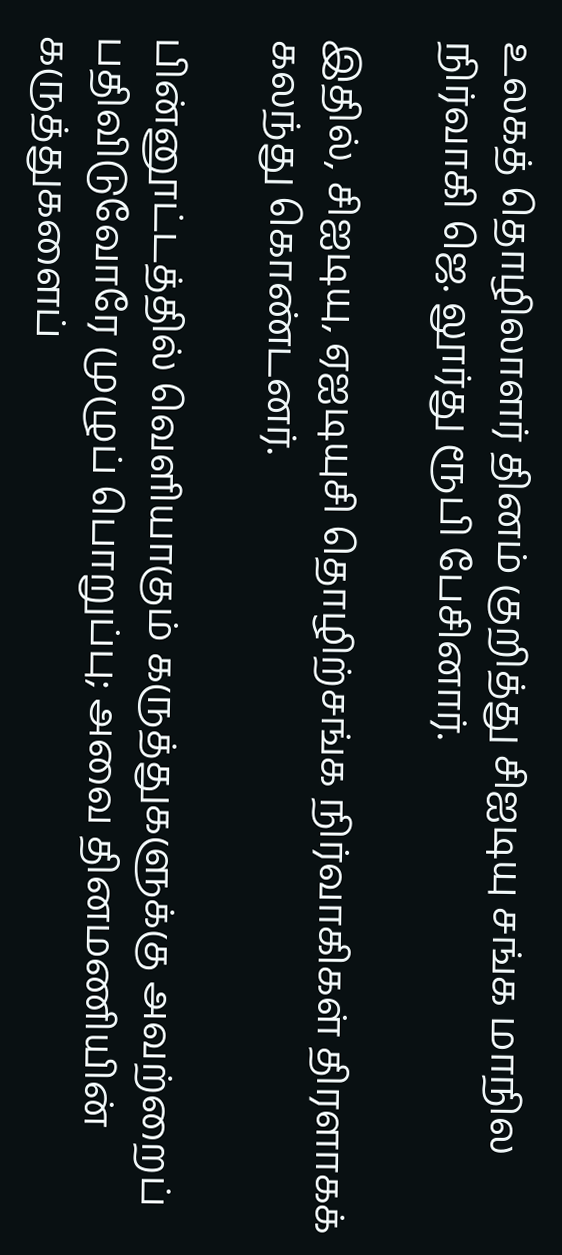உலகத் தொழிலாளர் தினம் குறித்து சிஐடியு சங்க மாநில நிர்வாகி ஜெ. லூர்து ரூபி பேசினார்.

இதில், சிஐடியு, ஏஐடியுசி தொழிற்சங்க நிர்வாகிகள் திரளாகக் கலந்து கொண்டனர்.

பின்னூட்டத்தில் வெளியாகும் கருத்துகளுக்கு அவற்றைப் பதிவிடுவோரே முழுப் பொறுப்பு; அவை தினமணியின் கருத்துகளைப்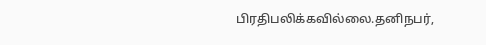பிரதிபலிக்கவில்லை.தனிநபர்,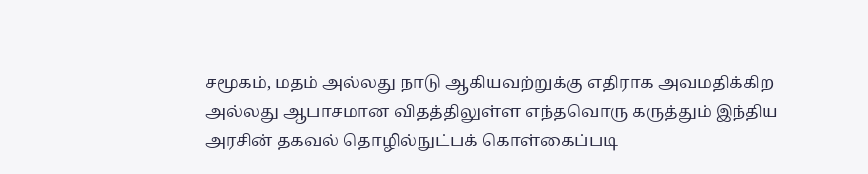சமூகம், மதம் அல்லது நாடு ஆகியவற்றுக்கு எதிராக அவமதிக்கிற அல்லது ஆபாசமான விதத்திலுள்ள எந்தவொரு கருத்தும் இந்திய அரசின் தகவல் தொழில்நுட்பக் கொள்கைப்படி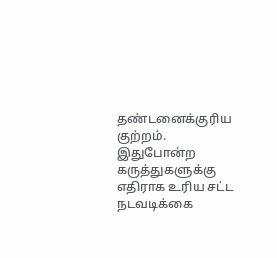தண்டனைக்குரிய குற்றம். இதுபோன்ற கருத்துகளுக்கு எதிராக உரிய சட்ட நடவடிக்கை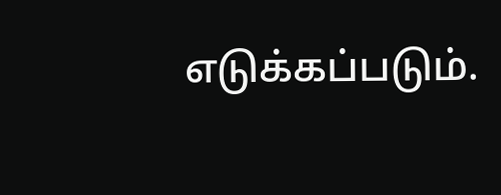எடுக்கப்படும்.